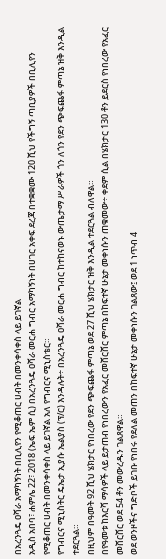በአረንጓዴ ዐሻራ አማካኝነት በቢሊየን የሚቆጠር ሀብት በመንቀሳቀስ ላይ ይገኛል
አዲስ አበባ፣ ሐምሌ 22፣ 2018 (ኤፍ ኤም ሲ) በአረንጓዴ ዐሻራ መርሐ ግብር አማካኝነት በሀገር አቀፍ ደረጃ በተቋቋሙ 120 ሺህ የችግኝ ጣቢያዎች በቢሊየን የሚቆጠር ሀብት በመንቀሳቀስ ላይ ይገኛል አለ የግብርና ሚኒስቴር።
የግብርና ሚኒስትር ዴኤታ ኢያሱ ኤልያስ (ፕ/ር) እንዳሉት÷ በአረንጓዴ ዐሻራ መርሐ ግብር ከተከናወኑ ውጤታማ ሥራዎች ጎን ለጎን የደን ጭፍጨፋ ምጣኔ ዝቅ እንዲል ተደርጓል።
በዚህም በዓመት 92 ሺህ ሄክታር የነበረው የደን ጭፍጨፋ ምጣኔ ወደ 27 ሺህ ሄክታር ዝቅ እንዲል ተደርጓል ብለዋል።
በየዓመቱ ከእርሻ ማሳዎች ላይ ይታጠብ የነበረውን የአፈር መሸርሸር ምጣኔ በከፍተኛ ሁኔታ መቀነሱን ጠቁመው÷ ቀደም ሲል በሄክታር 130 ቶን ይደርስ የነበረው የአፈር መሸርሸር ወደ 54 ቶን መውረዱን ገልጸዋል።
ወደ ወንዞችና ግድቦች ይገቡ የነበሩ የደለል መጠን በከፍተኛ ሁኔታ መቀነሱን ገልጸው፤ ወደ 1 ነጥብ 4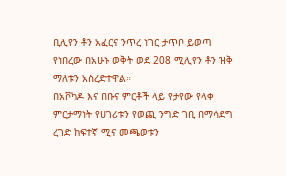ቢሊየን ቶን አፈርና ንጥረ ነገር ታጥቦ ይወጣ የነበረው በአሁኑ ወቅት ወደ 208 ሚሊየን ቶን ዝቅ ማለቱን አስረድተዋል።
በአቮካዶ እና በቡና ምርቶች ላይ የታየው የላቀ ምርታማነት የሀገሪቱን የወጪ ንግድ ገቢ በማሳደግ ረገድ ከፍተኛ ሚና መጫወቱን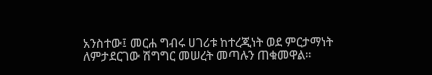አንስተው፤ መርሐ ግብሩ ሀገሪቱ ከተረጂነት ወደ ምርታማነት ለምታደርገው ሽግግር መሠረት መጣሉን ጠቁመዋል።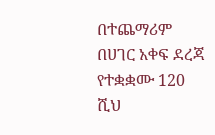በተጨማሪም በሀገር አቀፍ ደረጃ የተቋቋሙ 120 ሺህ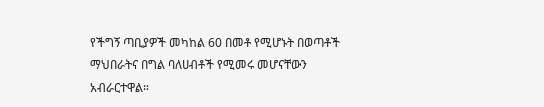የችግኝ ጣቢያዎች መካከል 60 በመቶ የሚሆኑት በወጣቶች ማህበራትና በግል ባለሀብቶች የሚመሩ መሆናቸውን አብራርተዋል።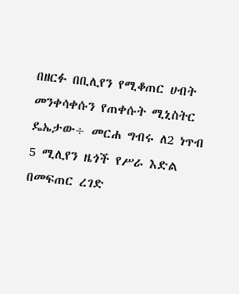በዘርፉ በቢሊየን የሚቆጠር ሀብት መንቀሳቀሱን የጠቀሱት ሚኒስትር ዴኤታው÷ መርሐ ግብሩ ለ2 ነጥብ 5 ሚሊየን ዜጎች የሥራ እድል በመፍጠር ረገድ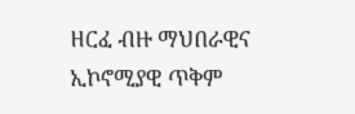ዘርፈ ብዙ ማህበራዊና ኢኮኖሚያዊ ጥቅም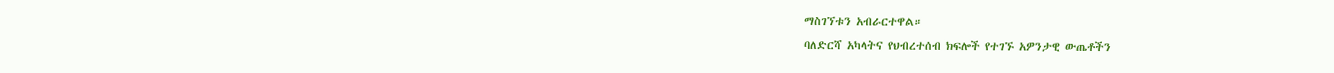ማስገኘቱን አብራርተዋል።
ባለድርሻ አካላትና የህብረተሰብ ክፍሎች የተገኙ አዎንታዊ ውጤቶችን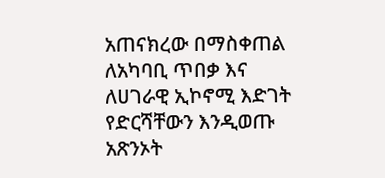አጠናክረው በማስቀጠል ለአካባቢ ጥበቃ እና ለሀገራዊ ኢኮኖሚ እድገት የድርሻቸውን እንዲወጡ አጽንኦት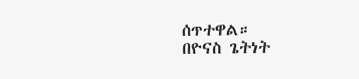ሰጥተዋል።
በዮናስ ጌትነት